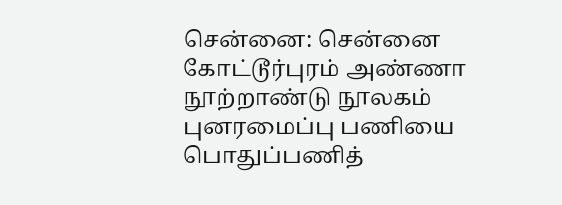சென்னை: சென்னை கோட்டூர்புரம் அண்ணா நூற்றாண்டு நூலகம் புனரமைப்பு பணியை பொதுப்பணித்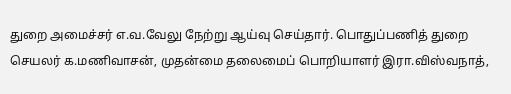துறை அமைச்சர் எ.வ.வேலு நேற்று ஆய்வு செய்தார். பொதுப்பணித் துறை செயலர் க.மணிவாசன், முதன்மை தலைமைப் பொறியாளர் இரா.விஸ்வநாத்,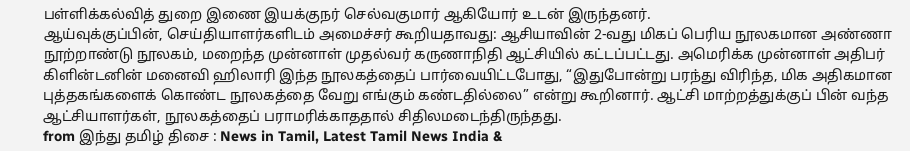பள்ளிக்கல்வித் துறை இணை இயக்குநர் செல்வகுமார் ஆகியோர் உடன் இருந்தனர்.
ஆய்வுக்குப்பின், செய்தியாளர்களிடம் அமைச்சர் கூறியதாவது: ஆசியாவின் 2-வது மிகப் பெரிய நூலகமான அண்ணா நூற்றாண்டு நூலகம், மறைந்த முன்னாள் முதல்வர் கருணாநிதி ஆட்சியில் கட்டப்பட்டது. அமெரிக்க முன்னாள் அதிபர் கிளின்டனின் மனைவி ஹிலாரி இந்த நூலகத்தைப் பார்வையிட்டபோது, “இதுபோன்று பரந்து விரிந்த, மிக அதிகமான புத்தகங்களைக் கொண்ட நூலகத்தை வேறு எங்கும் கண்டதில்லை” என்று கூறினார். ஆட்சி மாற்றத்துக்குப் பின் வந்த ஆட்சியாளர்கள், நூலகத்தைப் பராமரிக்காததால் சிதிலமடைந்திருந்தது.
from இந்து தமிழ் திசை : News in Tamil, Latest Tamil News India &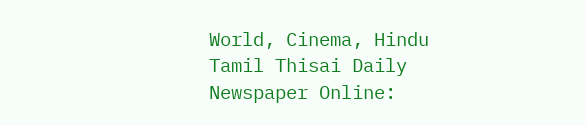World, Cinema, Hindu Tamil Thisai Daily Newspaper Online: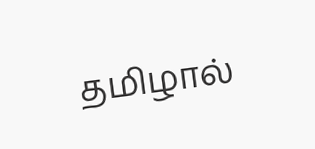தமிழால்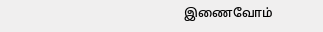இணைவோம்